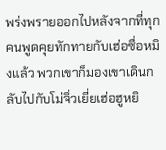พร่งพรายออกไปหลังจากที่ทุกคนพูดคุยทักทายกับเฮ่อซื่อหมิงแล้ว พวกเขาก็มองเขาเดินกลับไปกับโม่จิ่วเยี่ยเฮ่อฮูหยิ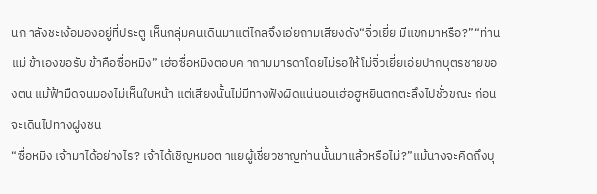นก าลังชะเง้อมองอยู่ที่ประตู เห็นกลุ่มคนเดินมาแต่ไกลจึงเอ่ยถามเสียงดัง“จิ่วเยี่ย มีแขกมาหรือ?”“ท่านแม่ ข้าเองขอรับ ข้าคือซื่อหมิง” เฮ่อซื่อหมิงตอบค าถามมารดาโดยไม่รอให้โม่จิ่วเยี่ยเอ่ยปากบุตรชายของตน แม้ฟ้ามืดจนมองไม่เห็นใบหน้า แต่เสียงนั้นไม่มีทางฟังผิดแน่นอนเฮ่อฮูหยินตกตะลึงไปชั่วขณะ ก่อนจะเดินไปทางฝูงชน
“ซื่อหมิง เจ้ามาได้อย่างไร? เจ้าได้เชิญหมอต าแยผู้เชี่ยวชาญท่านนั้นมาแล้วหรือไม่?”แม้นางจะคิดถึงบุ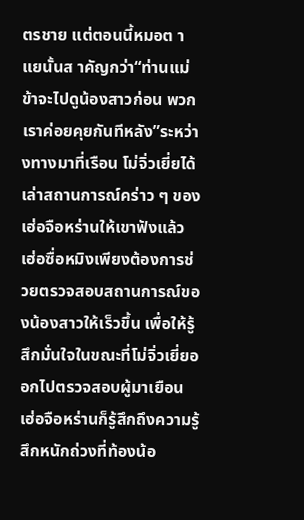ตรชาย แต่ตอนนี้หมอต าแยนั้นส าคัญกว่า“ท่านแม่ ข้าจะไปดูน้องสาวก่อน พวกเราค่อยคุยกันทีหลัง”ระหว่างทางมาที่เรือน โม่จิ่วเยี่ยได้เล่าสถานการณ์คร่าว ๆ ของเฮ่อจือหร่านให้เขาฟังแล้ว เฮ่อซื่อหมิงเพียงต้องการช่วยตรวจสอบสถานการณ์ของน้องสาวให้เร็วขึ้น เพื่อให้รู้สึกมั่นใจในขณะที่โม่จิ่วเยี่ยออกไปตรวจสอบผู้มาเยือน เฮ่อจือหร่านก็รู้สึกถึงความรู้สึกหนักถ่วงที่ท้องน้อ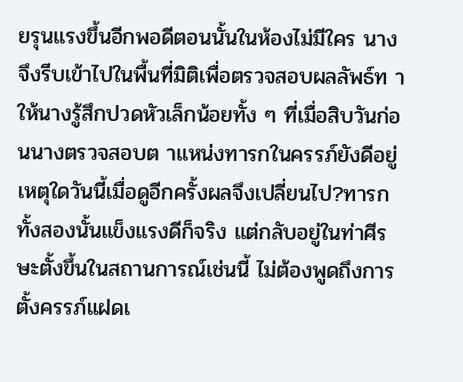ยรุนแรงขึ้นอีกพอดีตอนนั้นในห้องไม่มีใคร นางจึงรีบเข้าไปในพื้นที่มิติเพื่อตรวจสอบผลลัพธ์ท าให้นางรู้สึกปวดหัวเล็กน้อยทั้ง ๆ ที่เมื่อสิบวันก่อนนางตรวจสอบต าแหน่งทารกในครรภ์ยังดีอยู่ เหตุใดวันนี้เมื่อดูอีกครั้งผลจึงเปลี่ยนไป?ทารกทั้งสองนั้นแข็งแรงดีก็จริง แต่กลับอยู่ในท่าศีรษะตั้งขึ้นในสถานการณ์เช่นนี้ ไม่ต้องพูดถึงการตั้งครรภ์แฝดเ